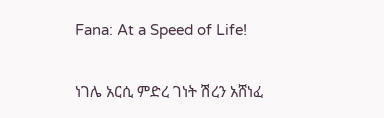Fana: At a Speed of Life!

ነገሌ አርሲ ምድረ ገነት ሽረን አሸነፈ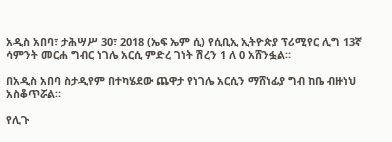አዲስ አበባ፣ ታሕሣሥ 30፣ 2018 (ኤፍ ኤም ሲ) የሲቢኢ ኢትዮጵያ ፕሪሚየር ሊግ 13ኛ ሳምንት መርሐ ግብር ነገሌ አርሲ ምድረ ገነት ሽረን 1 ለ 0 አሸንፏል።

በአዲስ አበባ ስታዲየም በተካሄደው ጨዋታ የነገሌ አርሲን ማሸነፊያ ግብ ከቤ ብዙነህ አስቆጥሯል።

የሊጉ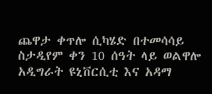ጨዋታ ቀጥሎ ሲካሄድ በተመሳሳይ ስታዲየም ቀን 10 ሰዓት ላይ ወልዋሎ አዲግራት ዩኒቨርሲቲ እና አዳማ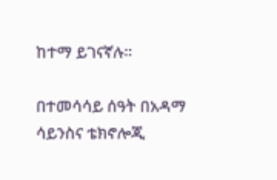ከተማ ይገናኛሉ።

በተመሳሳይ ሰዓት በአዳማ ሳይንስና ቴክኖሎጂ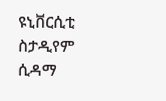ዩኒቨርሲቲ ስታዲየም ሲዳማ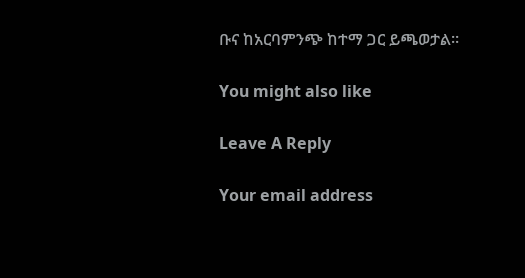ቡና ከአርባምንጭ ከተማ ጋር ይጫወታል።

You might also like

Leave A Reply

Your email address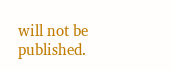will not be published.